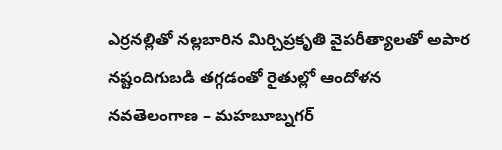ఎర్రనల్లితో నల్లబారిన మిర్చిప్రకృతి వైపరీత్యాలతో అపార నష్టందిగుబడి తగ్గడంతో రైతుల్లో ఆందోళన నవతెలంగాణ – మహబూబ్నగర్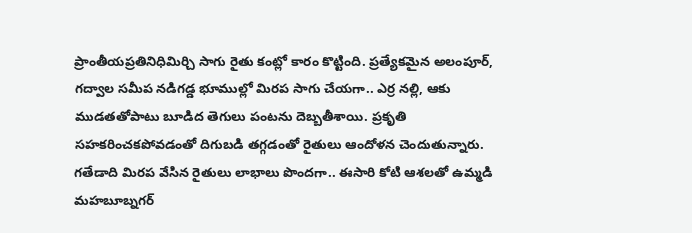ప్రాంతీయప్రతినిధిమిర్చి సాగు రైతు కంట్లో కారం కొట్టింది. ప్రత్యేకమైన అలంపూర్, గద్వాల సమీప నడిగడ్డ భూముల్లో మిరప సాగు చేయగా.. ఎర్ర నల్లి, ఆకు ముడతతోపాటు బూడిద తెగులు పంటను దెబ్బతీశాయి. ప్రకృతి సహకరించకపోవడంతో దిగుబడి తగ్గడంతో రైతులు ఆందోళన చెందుతున్నారు. గతేడాది మిరప వేసిన రైతులు లాభాలు పొందగా.. ఈసారి కోటి ఆశలతో ఉమ్మడి మహబూబ్నగర్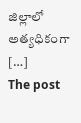జిల్లాలో అత్యధికంగా […]
The post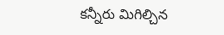కన్నీరు మిగిల్చిన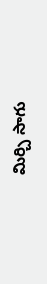మిర్చి సాగు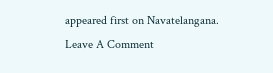appeared first on Navatelangana.
Leave A Comment